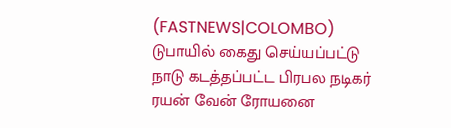(FASTNEWS|COLOMBO) டுபாயில் கைது செய்யப்பட்டு நாடு கடத்தப்பட்ட பிரபல நடிகர் ரயன் வேன் ரோயனை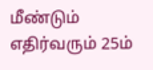மீண்டும் எதிர்வரும் 25ம்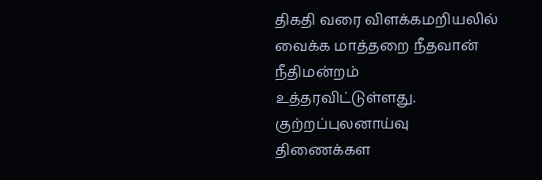திகதி வரை விளக்கமறியலில் வைக்க மாத்தறை நீதவான் நீதிமன்றம் உத்தரவிட்டுள்ளது.
குற்றப்புலனாய்வு திணைக்கள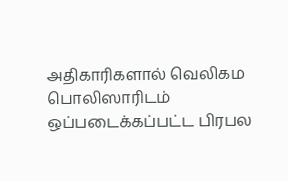அதிகாரிகளால் வெலிகம பொலிஸாரிடம் ஒப்படைக்கப்பட்ட பிரபல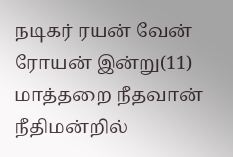நடிகர் ரயன் வேன் ரோயன் இன்று(11) மாத்தறை நீதவான் நீதிமன்றில்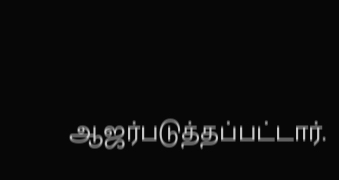ஆஜர்படுத்தப்பட்டார்.